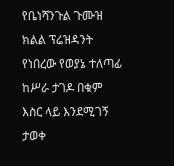የቤነሻንጉል ጉሙዝ ክልል ፕሬዝዳንት የነበረው የወያኔ ተለጣፊ ከሥራ ታገዶ በቁም እስር ላይ እንደሚገኝ ታወቀ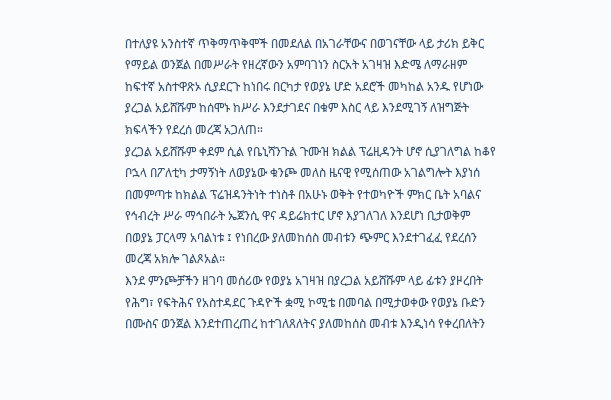በተለያዩ አንስተኛ ጥቅማጥቅሞች በመደለል በአገራቸውና በወገናቸው ላይ ታሪክ ይቅር የማይል ወንጀል በመሥራት የዘረኛውን አምባገነን ስርአት አገዛዝ እድሜ ለማራዘም ከፍተኛ አስተዋጽኦ ሲያደርጉ ከነበሩ በርካታ የወያኔ ሆድ አደሮች መካከል አንዱ የሆነው ያረጋል አይሸሹም ከሰሞኑ ከሥራ እንደታገደና በቁም እስር ላይ እንደሚገኝ ለዝግጅት ክፍላችን የደረሰ መረጃ አጋለጠ።
ያረጋል አይሸሹም ቀደም ሲል የቤኒሻንጉል ጉሙዝ ክልል ፕሬዚዳንት ሆኖ ሲያገለግል ከቆየ ቦኋላ በፖለቲካ ታማኝነት ለወያኔው ቁንጮ መለስ ዜናዊ የሚሰጠው አገልግሎት እያነሰ በመምጣቱ ከክልል ፕሬዝዳንትነት ተነስቶ በአሁኑ ወቅት የተወካዮች ምክር ቤት አባልና የኅብረት ሥራ ማኅበራት ኤጀንሲ ዋና ዳይሬክተር ሆኖ እያገለገለ እንደሆነ ቢታወቅም በወያኔ ፓርላማ አባልነቱ ፤ የነበረው ያለመከሰስ መብቱን ጭምር እንደተገፈፈ የደረሰን መረጃ አክሎ ገልጾአል።
እንደ ምንጮቻችን ዘገባ መሰሪው የወያኔ አገዛዝ በያረጋል አይሸሹም ላይ ፊቱን ያዞረበት የሕግ፣ የፍትሕና የአስተዳደር ጉዳዮች ቋሚ ኮሚቴ በመባል በሚታወቀው የወያኔ ቡድን በሙስና ወንጀል እንደተጠረጠረ ከተገለጸለትና ያለመከሰስ መብቱ እንዲነሳ የቀረበለትን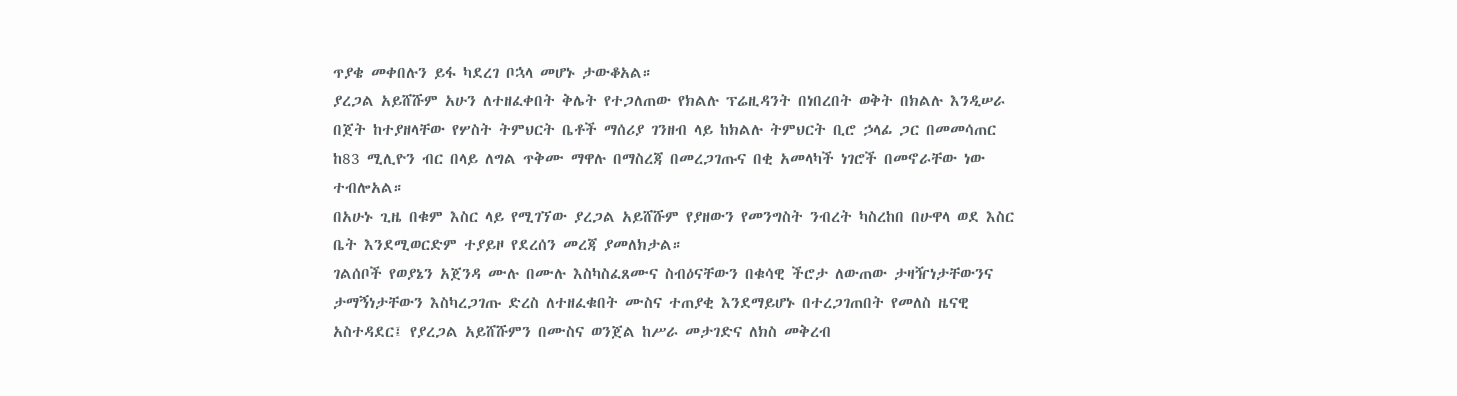ጥያቄ መቀበሉን ይፋ ካደረገ ቦኋላ መሆኑ ታውቆአል።
ያረጋል አይሸሹም አሁን ለተዘፈቀበት ቅሌት የተጋለጠው የክልሉ ፕሬዚዳንት በነበረበት ወቅት በክልሉ እንዲሠራ በጀት ከተያዘላቸው የሦስት ትምህርት ቤቶች ማሰሪያ ገንዘብ ላይ ከክልሉ ትምህርት ቢሮ ኃላፊ ጋር በመመሳጠር ከ83 ሚሊዮን ብር በላይ ለግል ጥቅሙ ማዋሉ በማስረጃ በመረጋገጡና በቂ አመላካች ነገሮች በመኖራቸው ነው ተብሎአል።
በአሁኑ ጊዜ በቁም እስር ላይ የሚገኘው ያረጋል አይሸሹም የያዘውን የመንግስት ንብረት ካስረከበ በሁዋላ ወደ እስር ቤት እንደሚወርድም ተያይዞ የደረሰን መረጃ ያመለክታል።
ገልሰቦች የወያኔን አጀንዳ ሙሉ በሙሉ እስካስፈጸሙና ስብዕናቸውን በቁሳዊ ችሮታ ለውጠው ታዛዥነታቸውንና ታማኝነታቸውን እስካረጋገጡ ድረስ ለተዘፈቁበት ሙስና ተጠያቂ እንደማይሆኑ በተረጋገጠበት የመለስ ዜናዊ አስተዳደር፤ የያረጋል አይሸሹምን በሙስና ወንጀል ከሥራ መታገድና ለክስ መቅረብ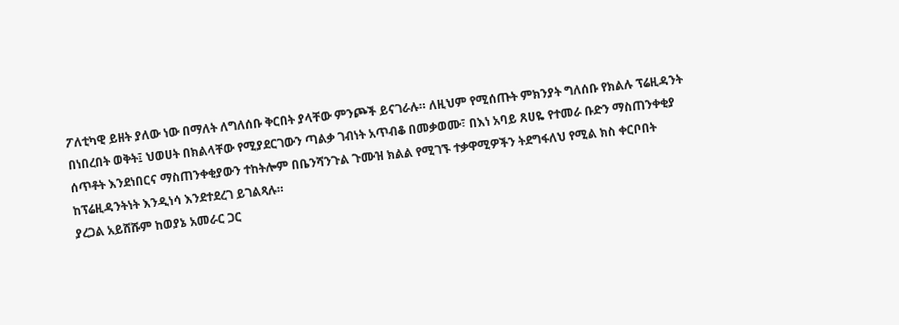ፖለቲካዊ ይዘት ያለው ነው በማለት ለግለሰቡ ቅርበት ያላቸው ምንጮች ይናገራሉ። ለዚህም የሚሰጡት ምክንያት ግለሰቡ የክልሉ ፕሬዚዳንት በነበረበት ወቅት፤ ህወሀት በክልላቸው የሚያደርገውን ጣልቃ ገብነት አጥብቆ በመቃወሙ፣ በእነ አባይ ጸሀዬ የተመራ ቡድን ማስጠንቀቂያ ሰጥቶት እንደነበርና ማስጠንቀቂያውን ተከትሎም በቤንሻንጉል ጉሙዝ ክልል የሚገኙ ተቃዋሚዎችን ትደግፋለህ የሚል ክስ ቀርቦበት ከፕሬዚዳንትነት እንዲነሳ እንደተደረገ ይገልጻሉ።
ያረጋል አይሸሹም ከወያኔ አመራር ጋር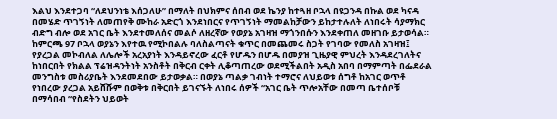እልህ እንደተጋባ “ለደህንነቴ እሰጋለሁ” በማለት በህክምና ሰበብ ወደ ኬንያ ከተጓዘ ቦኋላ በዩጋንዳ በኩል ወደ ካናዳ በመሄድ ጥገኝነት ለመጠየቅ ሙከራ አድርጎ እንደነበርና የጥገኝነት ማመልከቻውን ይከታተሉለት ለነበሩት ሳያማክር ብድግ ብሎ ወደ አገር ቤት እንደተመለሰና መልሶ ለዘረኛው የወያኔ አገዛዝ ማጎንበሱን እንደቀጠለ መዘገቡ ይታወሳል።
ከምርጫ 97 ቦኋላ ወያኔን እየተዉ የሚኮበልሉ ባለስልጣናት ቁጥር በመጨመሩ ስጋት የገባው የመለስ አገዛዝ፤ የያረጋል መኮብለል ለሌሎች አረአያነት እንዳይኖረው ፈርቶ የሆዱን በሆዱ በመያዝ ጊዜያዊ ምህረት እንዳደረገለትና ከነበርበት የክልል ፕሬዝዳንትነት አንስቶት በቅርብ ርቀት ሊቆጣጠረው ወደሚችልበት አዲስ አበባ በማምጣት በፌደራል መንግስቱ መስሪያቤት እንደመደበው ይታወቃል። በወያኔ ጣልቃ ገብነት ተማሮና ለህይወቱ ሰግቶ ከአገር ወጥቶ የነበረው ያረጋል አይሸሹም በወቅቱ በቅርበት ይገናኙት ለነበሩ ሰዎች “አገር ቤት ጥሎአቸው በመጣ ቤተሰቦቹ በማሳበብ “የስደትን ህይወት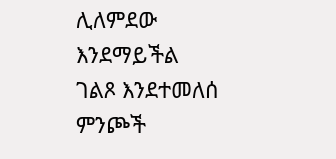ሊለምደው እንደማይችል ገልጾ እንደተመለሰ ምንጮች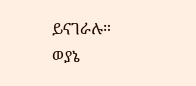ይናገራሉ።
ወያኔ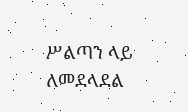ሥልጣን ላይ ለመደላደል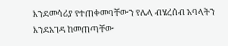እንደመሳሪያ የተጠቀመባቸውን የሌላ ብሄረሰብ አባላትን እንደአገዳ ከመጠጣቸው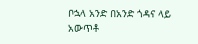ቦኋላ አንድ በአንድ ጎዳና ላይ አውጥቶ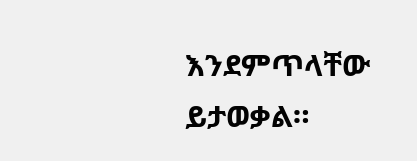እንደምጥላቸው ይታወቃል።